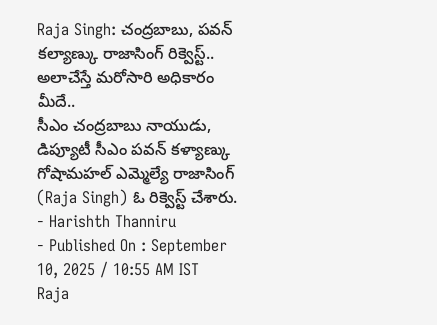Raja Singh: చంద్రబాబు, పవన్ కల్యాణ్కు రాజాసింగ్ రిక్వెస్ట్.. అలాచేస్తే మరోసారి అధికారం మీదే..
సీఎం చంద్రబాబు నాయుడు, డిప్యూటీ సీఎం పవన్ కళ్యాణ్కు గోషామహల్ ఎమ్మెల్యే రాజాసింగ్ (Raja Singh) ఓ రిక్వెస్ట్ చేశారు.
- Harishth Thanniru
- Published On : September 10, 2025 / 10:55 AM IST
Raja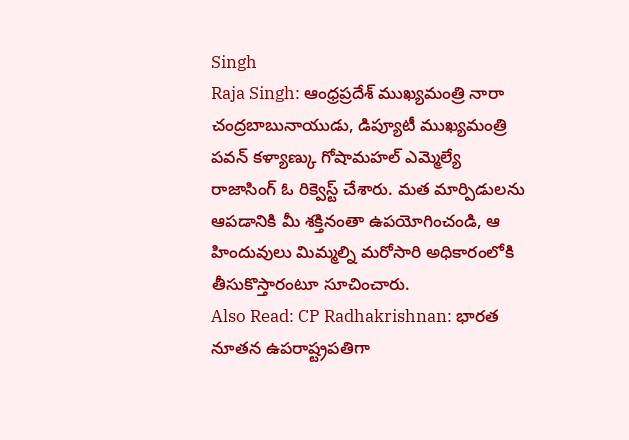Singh
Raja Singh: ఆంధ్రప్రదేశ్ ముఖ్యమంత్రి నారా చంద్రబాబునాయుడు, డిప్యూటీ ముఖ్యమంత్రి పవన్ కళ్యాణ్కు గోషామహల్ ఎమ్మెల్యే రాజాసింగ్ ఓ రిక్వెస్ట్ చేశారు. మత మార్పిడులను ఆపడానికి మీ శక్తినంతా ఉపయోగించండి, ఆ హిందువులు మిమ్మల్ని మరోసారి అధికారంలోకి తీసుకొస్తారంటూ సూచించారు.
Also Read: CP Radhakrishnan: భారత నూతన ఉపరాష్ట్రపతిగా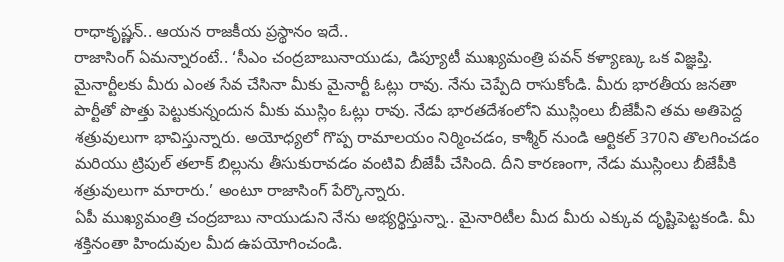రాధాకృష్ణన్.. ఆయన రాజకీయ ప్రస్థానం ఇదే..
రాజాసింగ్ ఏమన్నారంటే.. ‘సీఎం చంద్రబాబునాయుడు, డిప్యూటీ ముఖ్యమంత్రి పవన్ కళ్యాణ్కు ఒక విజ్ఞప్తి. మైనార్టీలకు మీరు ఎంత సేవ చేసినా మీకు మైనార్టీ ఓట్లు రావు. నేను చెప్పేది రాసుకోండి. మీరు భారతీయ జనతా పార్టీతో పొత్తు పెట్టుకున్నందున మీకు ముస్లిం ఓట్లు రావు. నేడు భారతదేశంలోని ముస్లింలు బీజేపీని తమ అతిపెద్ద శత్రువులుగా భావిస్తున్నారు. అయోధ్యలో గొప్ప రామాలయం నిర్మించడం, కాశ్మీర్ నుండి ఆర్టికల్ 370ని తొలగించడం మరియు ట్రిపుల్ తలాక్ బిల్లును తీసుకురావడం వంటివి బీజేపీ చేసింది. దీని కారణంగా, నేడు ముస్లింలు బీజేపీకి శత్రువులుగా మారారు.’ అంటూ రాజాసింగ్ పేర్కొన్నారు.
ఏపీ ముఖ్యమంత్రి చంద్రబాబు నాయుడుని నేను అభ్యర్థిస్తున్నా.. మైనారిటీల మీద మీరు ఎక్కువ దృష్టిపెట్టకండి. మీ శక్తినంతా హిందువుల మీద ఉపయోగించండి.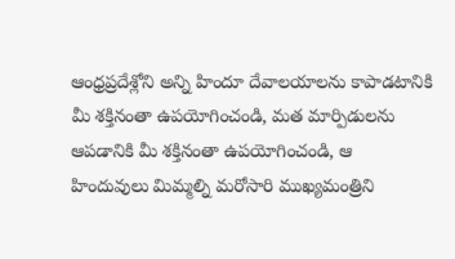ఆంధ్రప్రదేశ్లోని అన్ని హిందూ దేవాలయాలను కాపాడటానికి మీ శక్తినంతా ఉపయోగించండి, మత మార్పిడులను ఆపడానికి మీ శక్తినంతా ఉపయోగించండి, ఆ హిందువులు మిమ్మల్ని మరోసారి ముఖ్యమంత్రిని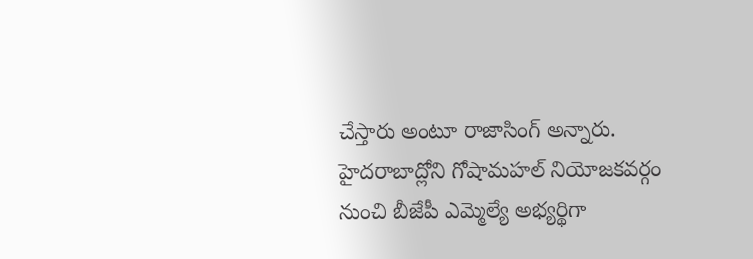చేస్తారు అంటూ రాజాసింగ్ అన్నారు.
హైదరాబాద్లోని గోషామహల్ నియోజకవర్గం నుంచి బీజేపీ ఎమ్మెల్యే అభ్యర్థిగా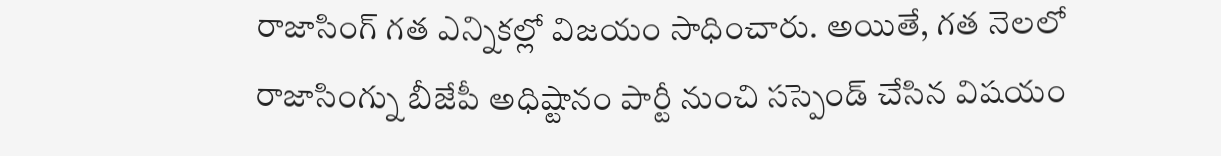రాజాసింగ్ గత ఎన్నికల్లో విజయం సాధించారు. అయితే, గత నెలలో రాజాసింగ్ను బీజేపీ అధిష్టానం పార్టీ నుంచి సస్పెండ్ చేసిన విషయం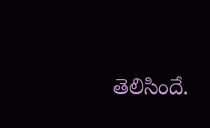తెలిసిందే.